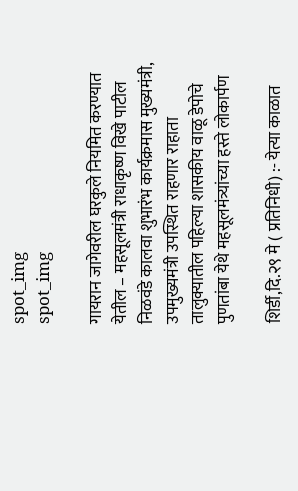spot_img
spot_img

गायरान जागेवरील घरकुले नियमित करण्यात येतील – महसूलमंत्री राधाकृष्ण विखे पाटील निळवंडे कालवा शुभारंभ कार्यक्रमास मुख्यमंत्री, उपमुख्यमंत्री उपस्थित राहणार राहाता तालुक्यातील पहिल्या शासकीय वाळू डेपोचे पुणतांबा येथे महसूलमंत्र्यांच्या हस्ते लोकार्पण

शिर्डी,दि.२९ मे ( प्रतिनिधी) :- येत्या काळात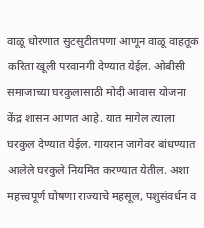वाळू धोरणात सुटसुटीतपणा आणून वाळू वाहतूक करिता खूली परवानगी देण्यात येईल. ओबीसी समाजाच्या घरकुलासाठी मोदी आवास योजना केंद्र शासन आणत आहे‌. यात मागेल त्याला घरकुल देण्यात येईल. गायरान जागेवर बांधण्यात आलेले घरकुले नियमित करण्यात येतील. अशा महत्त्वपूर्ण घोषणा राज्याचे महसूल, पशुसंवर्धन व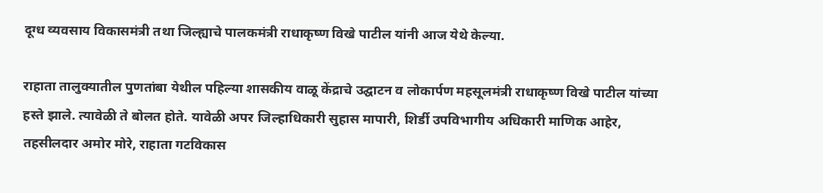दूग्ध व्यवसाय विकासमंत्री तथा जिल्ह्याचे पालकमंत्री राधाकृष्ण विखे पाटील यांनी आज येथे केल्या.

राहाता तालुक्यातील पुणतांबा येथील पहिल्या शासकीय वाळू केंद्राचे उद्घाटन व लोकार्पण महसूलमंत्री राधाकृष्ण विखे पाटील यांच्या हस्ते झाले. त्यावेळी ते बोलत होते. यावेळी अपर जिल्हाधिकारी सुहास मापारी, शिर्डी उपविभागीय अधिकारी माणिक आहेर, तहसीलदार अमोर मोरे, राहाता गटविकास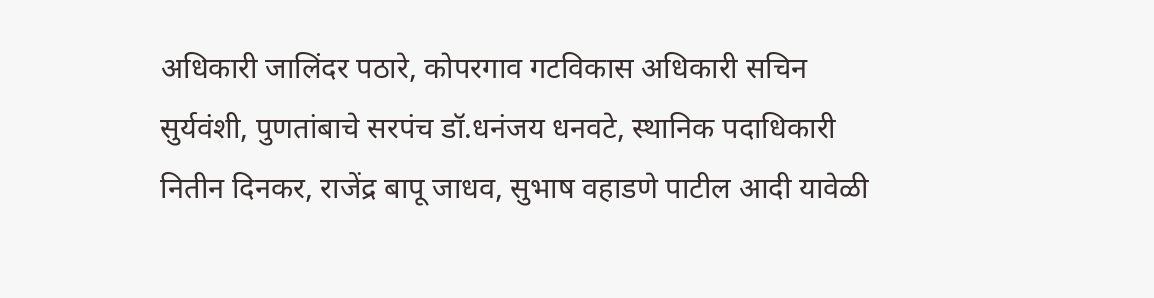अधिकारी जालिंदर पठारे, कोपरगाव गटविकास अधिकारी सचिन सुर्यवंशी, पुणतांबाचे सरपंच डॉ.धनंजय धनवटे, स्थानिक पदाधिकारी नितीन दिनकर, राजेंद्र बापू जाधव, सुभाष वहाडणे पाटील आदी यावेळी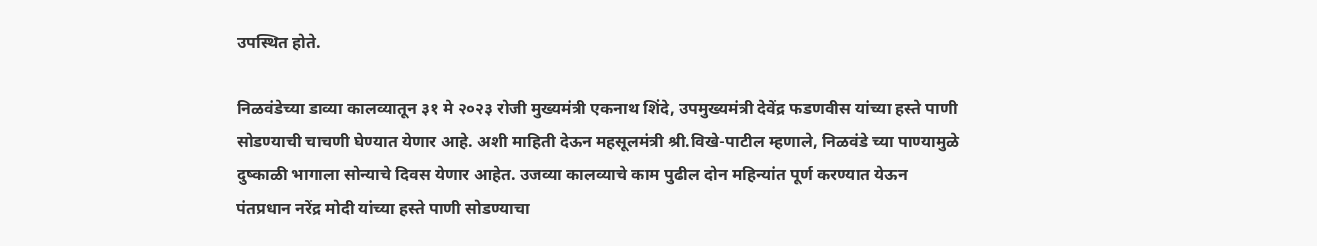उपस्थित होते.

निळवंडेच्या डाव्या कालव्यातून ३१ मे २०२३ रोजी मुख्यमंत्री एकनाथ शिंदे, उपमुख्यमंत्री देवेंद्र फडणवीस यांच्या हस्ते पाणी सोडण्याची चाचणी घेण्यात येणार आहे‌. अशी माहिती देऊन महसूलमंत्री श्री.विखे-पाटील म्हणाले, निळवंडे च्या पाण्यामुळे दुष्काळी भागाला सोन्याचे दिवस येणार आहेत. उजव्या कालव्याचे काम पुढील दोन महिन्यांत पूर्ण करण्यात येऊन पंतप्रधान नरेंद्र मोदी यांच्या हस्ते पाणी सोडण्याचा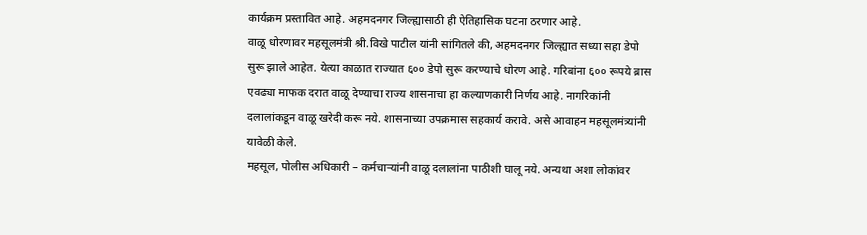कार्यक्रम प्रस्तावित आहे. अहमदनगर जिल्ह्यासाठी ही ऐतिहासिक घटना ठरणार आहे.
वाळू धोरणावर महसूलमंत्री श्री.विखे पाटील यांनी सांगितले की, अहमदनगर जिल्ह्यात सध्या सहा डेपो सुरू झाले आहेत‌. येत्या काळात राज्यात ६०० डेपो सुरू करण्याचे धोरण आहे. गरिबांना ६०० रूपये ब्रास एवढ्या माफक दरात वाळू देण्याचा राज्य शासनाचा‌ हा कल्याणकारी निर्णय आहे. नागरिकांनी दलालांकडून वाळू खरेदी करू नये. शासनाच्या उपक्रमास सहकार्य करावे. असे आवाहन महसूलमंत्र्यांनी यावेळी केले.
महसूल, पोलीस अधिकारी – कर्मचाऱ्यांनी‌‌ वाळू दलालांना पाठीशी घालू नये. अन्यथा अशा लोकांवर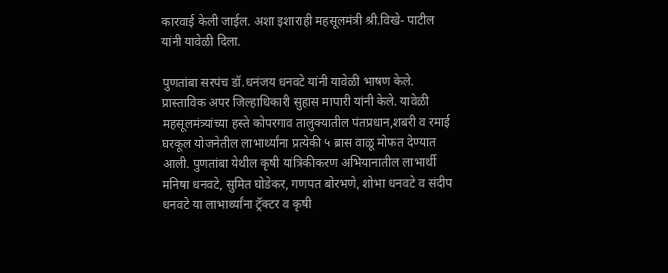कारवाई केली जाईल. अशा इशाराही महसूलमंत्री श्री.विखे- पाटील यांनी यावेळी दिला.

पुणतांबा सरपंच डॉ.धनंजय धनवटे यांनी यावेळी भाषण केले. प्रास्ताविक अपर जिल्हाधिकारी सुहास मापारी यांनी केले. यावेळी महसूलमंत्र्यांच्या हस्ते कोपरगाव तालुक्यातील पंतप्रधान,शबरी व रमाई घरकूल योजनेतील लाभार्थ्यांना प्रत्येकी ५ ब्रास वाळू मोफत देण्यात आली. पुणतांबा येथील कृषी यांत्रिकीकरण अभियानातील लाभार्थी मनिषा धनवटे, सुमित घोडेकर, गणपत बोरभणे, शोभा धनवटे व संदीप धनवटे या लाभार्थ्यांना ट्रॅक्टर व कृषी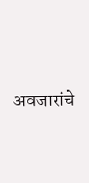अवजारांचे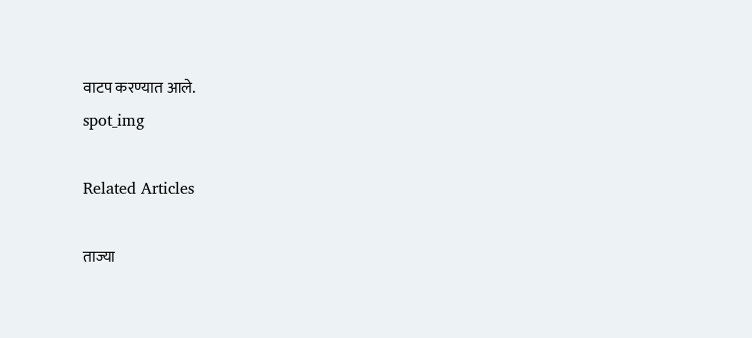वाटप करण्यात आले.
spot_img

Related Articles

ताज्या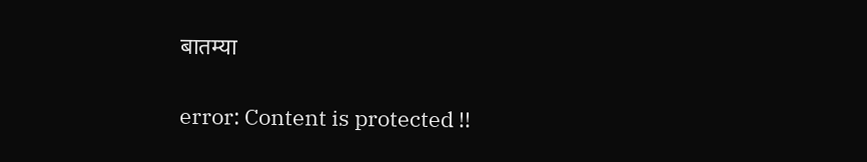बातम्या

error: Content is protected !!